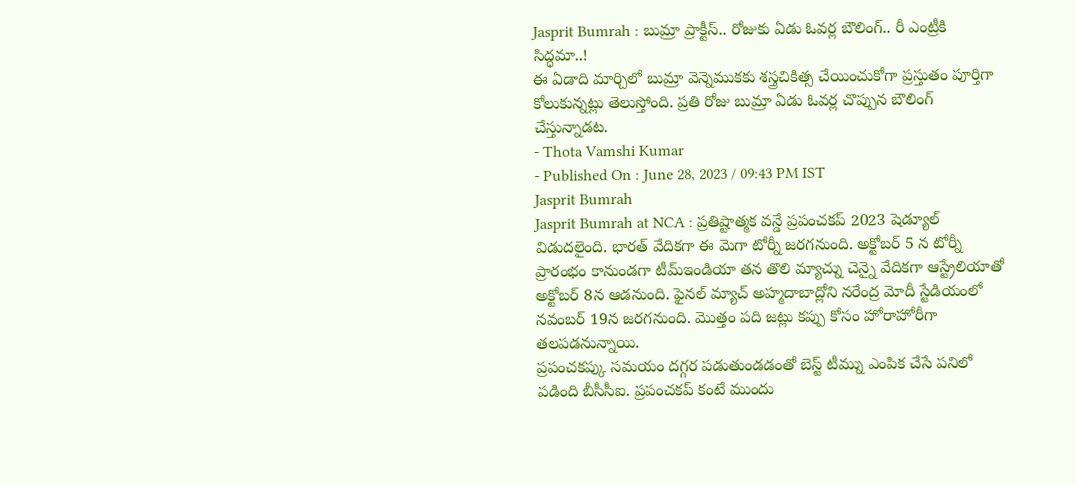Jasprit Bumrah : బుమ్రా ప్రాక్టీస్.. రోజుకు ఏడు ఓవర్ల బౌలింగ్.. రీ ఎంట్రీకి సిద్ధమా..!
ఈ ఏడాది మార్చిలో బుమ్రా వెన్నెముకకు శస్త్రచికిత్స చేయించుకోగా ప్రస్తుతం పూర్తిగా కోలుకున్నట్లు తెలుస్తోంది. ప్రతి రోజు బుమ్రా ఏడు ఓవర్ల చొప్పున బౌలింగ్ చేస్తున్నాడట.
- Thota Vamshi Kumar
- Published On : June 28, 2023 / 09:43 PM IST
Jasprit Bumrah
Jasprit Bumrah at NCA : ప్రతిష్టాత్మక వన్డే ప్రపంచకప్ 2023 షెడ్యూల్ విడుదలైంది. భారత్ వేదికగా ఈ మెగా టోర్నీ జరగనుంది. అక్టోబర్ 5 న టోర్నీ ప్రారంభం కానుండగా టీమ్ఇండియా తన తొలి మ్యాచ్ను చెన్నై వేదికగా ఆస్ట్రేలియాతో అక్టోబర్ 8న ఆడనుంది. ఫైనల్ మ్యాచ్ అహ్మదాబాద్లోని నరేంద్ర మోదీ స్టేడియంలో నవంబర్ 19న జరగనుంది. మొత్తం పది జట్లు కప్పు కోసం హోరాహోరీగా తలపడనున్నాయి.
ప్రపంచకప్కు సమయం దగ్గర పడుతుండడంతో బెస్ట్ టీమ్ను ఎంపిక చేసే పనిలో పడింది బీసీసీఐ. ప్రపంచకప్ కంటే ముందు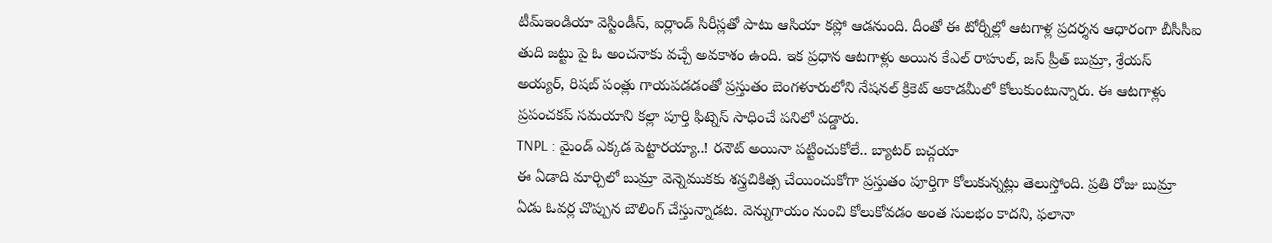టీమ్ఇండియా వెస్టిండీస్, ఐర్లాండ్ సిరీస్లతో పాటు ఆసియా కప్లో ఆడనుంది. దీంతో ఈ టోర్నీల్లో ఆటగాళ్ల ప్రదర్శన ఆధారంగా బీసీసీఐ తుది జట్టు పై ఓ అంచనాకు వచ్చే అవకాశం ఉంది. ఇక ప్రధాన ఆటగాళ్లు అయిన కేఎల్ రాహుల్, జస్ ప్రీత్ బుమ్రా, శ్రేయస్ అయ్యర్, రిషబ్ పంత్లు గాయపడడంతో ప్రస్తుతం బెంగళూరులోని నేషనల్ క్రికెట్ అకాడమీలో కోలుకుంటున్నారు. ఈ ఆటగాళ్లు ప్రపంచకప్ సమయాని కల్లా పూర్తి ఫిట్నెస్ సాధించే పనిలో పడ్డారు.
TNPL : మైండ్ ఎక్కడ పెట్టారయ్యా..! రనౌట్ అయినా పట్టించుకోలే.. బ్యాటర్ బచ్గయా
ఈ ఏడాది మార్చిలో బుమ్రా వెన్నెముకకు శస్త్రచికిత్స చేయించుకోగా ప్రస్తుతం పూర్తిగా కోలుకున్నట్లు తెలుస్తోంది. ప్రతి రోజు బుమ్రా ఏడు ఓవర్ల చొప్పున బౌలింగ్ చేస్తున్నాడట. వెన్నుగాయం నుంచి కోలుకోవడం అంత సులభం కాదని, ఫలానా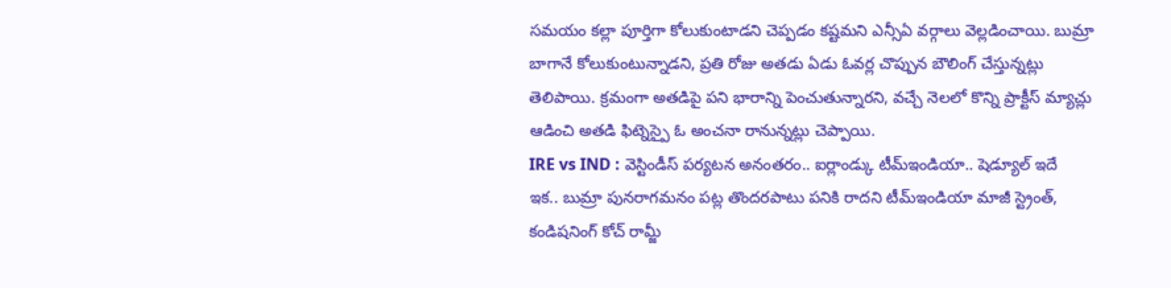సమయం కల్లా పూర్తిగా కోలుకుంటాడని చెప్పడం కష్టమని ఎన్సీఏ వర్గాలు వెల్లడించాయి. బుమ్రా బాగానే కోలుకుంటున్నాడని, ప్రతి రోజు అతడు ఏడు ఓవర్ల చొప్పున బౌలింగ్ చేస్తున్నట్లు తెలిపాయి. క్రమంగా అతడిపై పని భారాన్ని పెంచుతున్నారని, వచ్చే నెలలో కొన్ని ప్రాక్టీస్ మ్యాచ్లు ఆడించి అతడి ఫిట్నెస్పై ఓ అంచనా రానున్నట్లు చెప్పాయి.
IRE vs IND : వెస్టిండీస్ పర్యటన అనంతరం.. ఐర్లాండ్కు టీమ్ఇండియా.. షెడ్యూల్ ఇదే
ఇక.. బుమ్రా పునరాగమనం పట్ల తొందరపాటు పనికి రాదని టీమ్ఇండియా మాజీ స్ట్రెంత్, కండిషనింగ్ కోచ్ రామ్జీ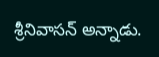శ్రీనివాసన్ అన్నాడు.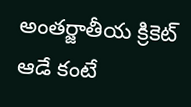అంతర్జాతీయ క్రికెట్ ఆడే కంటే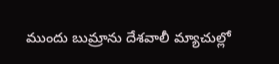ముందు బుమ్రాను దేశవాలీ మ్యాచుల్లో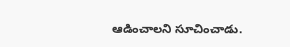ఆడించాలని సూచించాడు.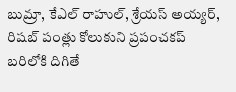బుమ్రా, కేఎల్ రాహుల్, శ్రేయస్ అయ్యర్, రిషబ్ పంత్లు కోలుకుని ప్రపంచకప్ బరిలోకి దిగితే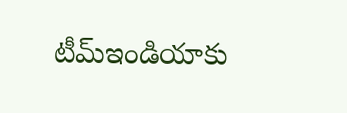టీమ్ఇండియాకు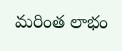మరింత లాభం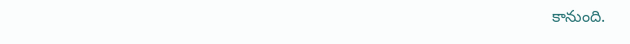కానుంది.